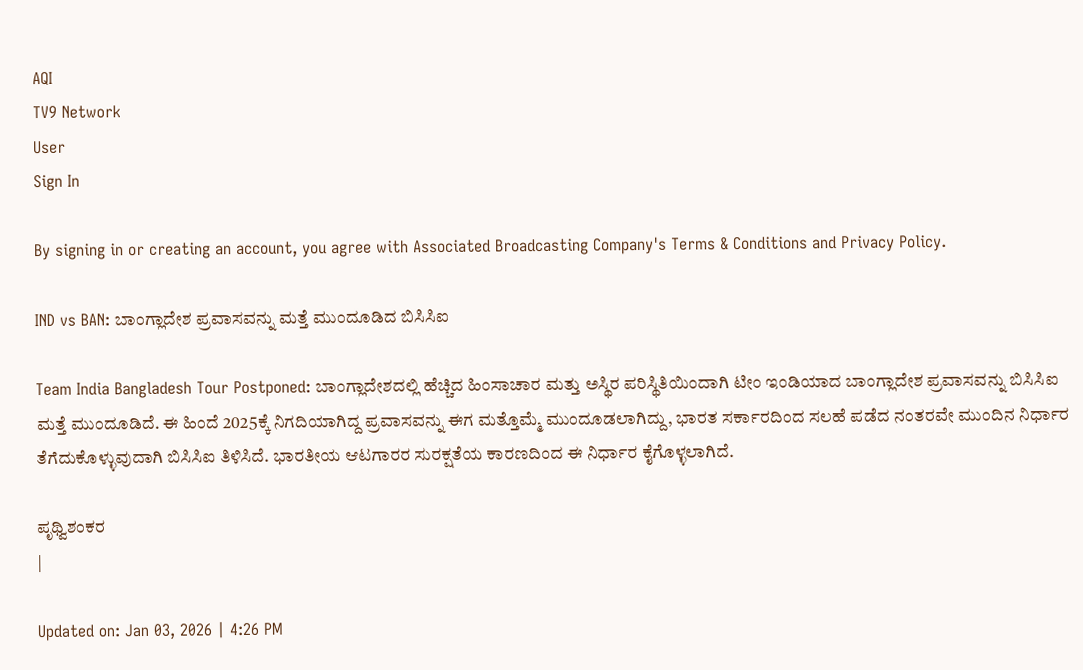AQI
TV9 Network
User
Sign In

By signing in or creating an account, you agree with Associated Broadcasting Company's Terms & Conditions and Privacy Policy.

IND vs BAN: ಬಾಂಗ್ಲಾದೇಶ ಪ್ರವಾಸವನ್ನು ಮತ್ತೆ ಮುಂದೂಡಿದ ಬಿಸಿಸಿಐ

Team India Bangladesh Tour Postponed: ಬಾಂಗ್ಲಾದೇಶದಲ್ಲಿ ಹೆಚ್ಚಿದ ಹಿಂಸಾಚಾರ ಮತ್ತು ಅಸ್ಥಿರ ಪರಿಸ್ಥಿತಿಯಿಂದಾಗಿ ಟೀಂ ಇಂಡಿಯಾದ ಬಾಂಗ್ಲಾದೇಶ ಪ್ರವಾಸವನ್ನು ಬಿಸಿಸಿಐ ಮತ್ತೆ ಮುಂದೂಡಿದೆ. ಈ ಹಿಂದೆ 2025ಕ್ಕೆ ನಿಗದಿಯಾಗಿದ್ದ ಪ್ರವಾಸವನ್ನು ಈಗ ಮತ್ತೊಮ್ಮೆ ಮುಂದೂಡಲಾಗಿದ್ದು, ಭಾರತ ಸರ್ಕಾರದಿಂದ ಸಲಹೆ ಪಡೆದ ನಂತರವೇ ಮುಂದಿನ ನಿರ್ಧಾರ ತೆಗೆದುಕೊಳ್ಳುವುದಾಗಿ ಬಿಸಿಸಿಐ ತಿಳಿಸಿದೆ. ಭಾರತೀಯ ಆಟಗಾರರ ಸುರಕ್ಷತೆಯ ಕಾರಣದಿಂದ ಈ ನಿರ್ಧಾರ ಕೈಗೊಳ್ಳಲಾಗಿದೆ.

ಪೃಥ್ವಿಶಂಕರ
|

Updated on: Jan 03, 2026 | 4:26 PM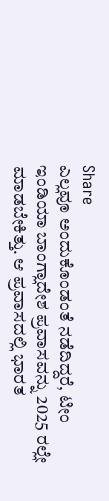Share
ಎಲ್ಲವೂ ಅಂದುಕೊಂಡಂತೆ ನಡೆದಿದ್ದರೆ, ಟೀಂ ಇಂಡಿಯಾ ಬಾಂಗ್ಲಾದೇಶ ಪ್ರವಾಸವನ್ನು 2025 ರಲ್ಲೇ ಮಾಡಬೇಕಿತ್ತು. ಆ ಪ್ರವಾಸದಲ್ಲಿ ಭಾರತ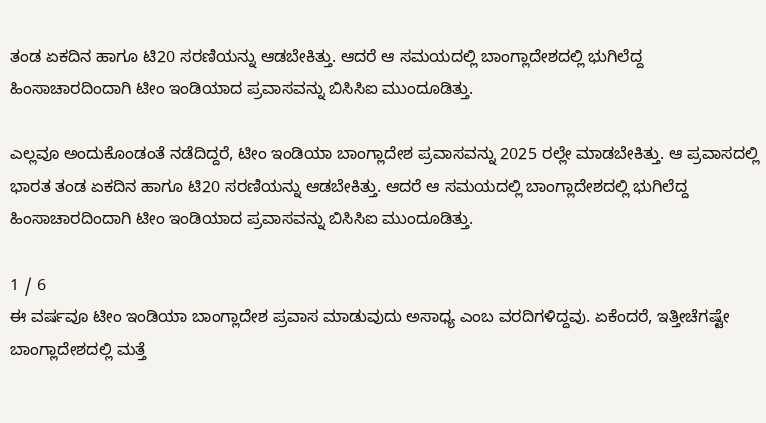ತಂಡ ಏಕದಿನ ಹಾಗೂ ಟಿ20 ಸರಣಿಯನ್ನು ಆಡಬೇಕಿತ್ತು. ಆದರೆ ಆ ಸಮಯದಲ್ಲಿ ಬಾಂಗ್ಲಾದೇಶದಲ್ಲಿ ಭುಗಿಲೆದ್ದ ಹಿಂಸಾಚಾರದಿಂದಾಗಿ ಟೀಂ ಇಂಡಿಯಾದ ಪ್ರವಾಸವನ್ನು ಬಿಸಿಸಿಐ ಮುಂದೂಡಿತ್ತು.

ಎಲ್ಲವೂ ಅಂದುಕೊಂಡಂತೆ ನಡೆದಿದ್ದರೆ, ಟೀಂ ಇಂಡಿಯಾ ಬಾಂಗ್ಲಾದೇಶ ಪ್ರವಾಸವನ್ನು 2025 ರಲ್ಲೇ ಮಾಡಬೇಕಿತ್ತು. ಆ ಪ್ರವಾಸದಲ್ಲಿ ಭಾರತ ತಂಡ ಏಕದಿನ ಹಾಗೂ ಟಿ20 ಸರಣಿಯನ್ನು ಆಡಬೇಕಿತ್ತು. ಆದರೆ ಆ ಸಮಯದಲ್ಲಿ ಬಾಂಗ್ಲಾದೇಶದಲ್ಲಿ ಭುಗಿಲೆದ್ದ ಹಿಂಸಾಚಾರದಿಂದಾಗಿ ಟೀಂ ಇಂಡಿಯಾದ ಪ್ರವಾಸವನ್ನು ಬಿಸಿಸಿಐ ಮುಂದೂಡಿತ್ತು.

1 / 6
ಈ ವರ್ಷವೂ ಟೀಂ ಇಂಡಿಯಾ ಬಾಂಗ್ಲಾದೇಶ ಪ್ರವಾಸ ಮಾಡುವುದು ಅಸಾಧ್ಯ ಎಂಬ ವರದಿಗಳಿದ್ದವು. ಏಕೆಂದರೆ, ಇತ್ತೀಚೆಗಷ್ಟೇ ಬಾಂಗ್ಲಾದೇಶದಲ್ಲಿ ಮತ್ತೆ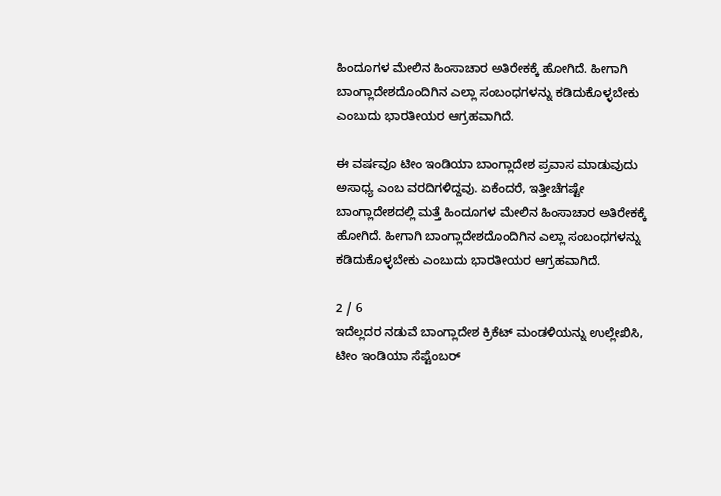ಹಿಂದೂಗಳ ಮೇಲಿನ ಹಿಂಸಾಚಾರ ಅತಿರೇಕಕ್ಕೆ ಹೋಗಿದೆ. ಹೀಗಾಗಿ ಬಾಂಗ್ಲಾದೇಶದೊಂದಿಗಿನ ಎಲ್ಲಾ ಸಂಬಂಧಗಳನ್ನು ಕಡಿದುಕೊಳ್ಳಬೇಕು ಎಂಬುದು ಭಾರತೀಯರ ಆಗ್ರಹವಾಗಿದೆ.

ಈ ವರ್ಷವೂ ಟೀಂ ಇಂಡಿಯಾ ಬಾಂಗ್ಲಾದೇಶ ಪ್ರವಾಸ ಮಾಡುವುದು ಅಸಾಧ್ಯ ಎಂಬ ವರದಿಗಳಿದ್ದವು. ಏಕೆಂದರೆ, ಇತ್ತೀಚೆಗಷ್ಟೇ ಬಾಂಗ್ಲಾದೇಶದಲ್ಲಿ ಮತ್ತೆ ಹಿಂದೂಗಳ ಮೇಲಿನ ಹಿಂಸಾಚಾರ ಅತಿರೇಕಕ್ಕೆ ಹೋಗಿದೆ. ಹೀಗಾಗಿ ಬಾಂಗ್ಲಾದೇಶದೊಂದಿಗಿನ ಎಲ್ಲಾ ಸಂಬಂಧಗಳನ್ನು ಕಡಿದುಕೊಳ್ಳಬೇಕು ಎಂಬುದು ಭಾರತೀಯರ ಆಗ್ರಹವಾಗಿದೆ.

2 / 6
ಇದೆಲ್ಲದರ ನಡುವೆ ಬಾಂಗ್ಲಾದೇಶ ಕ್ರಿಕೆಟ್ ಮಂಡಳಿಯನ್ನು ಉಲ್ಲೇಖಿಸಿ, ಟೀಂ ಇಂಡಿಯಾ ಸೆಪ್ಟೆಂಬರ್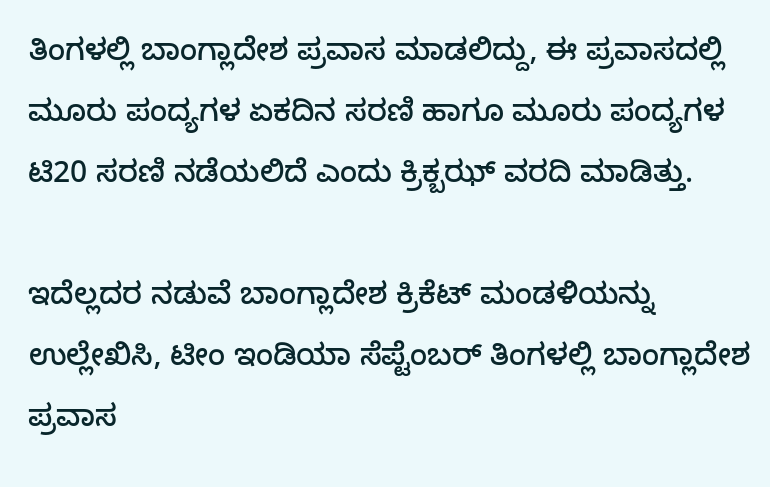ತಿಂಗಳಲ್ಲಿ ಬಾಂಗ್ಲಾದೇಶ ಪ್ರವಾಸ ಮಾಡಲಿದ್ದು, ಈ ಪ್ರವಾಸದಲ್ಲಿ ಮೂರು ಪಂದ್ಯಗಳ ಏಕದಿನ ಸರಣಿ ಹಾಗೂ ಮೂರು ಪಂದ್ಯಗಳ ಟಿ20 ಸರಣಿ ನಡೆಯಲಿದೆ ಎಂದು ಕ್ರಿಕ್ಬಝ್ ವರದಿ ಮಾಡಿತ್ತು.

ಇದೆಲ್ಲದರ ನಡುವೆ ಬಾಂಗ್ಲಾದೇಶ ಕ್ರಿಕೆಟ್ ಮಂಡಳಿಯನ್ನು ಉಲ್ಲೇಖಿಸಿ, ಟೀಂ ಇಂಡಿಯಾ ಸೆಪ್ಟೆಂಬರ್ ತಿಂಗಳಲ್ಲಿ ಬಾಂಗ್ಲಾದೇಶ ಪ್ರವಾಸ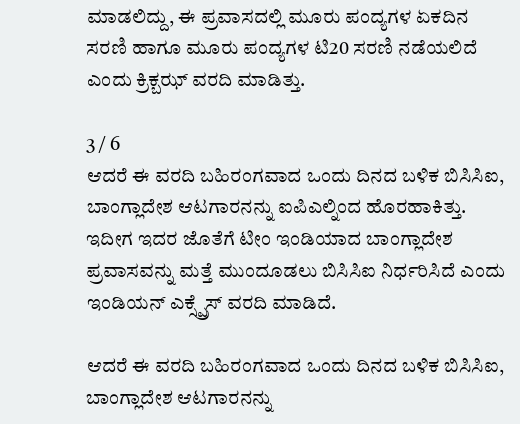ಮಾಡಲಿದ್ದು, ಈ ಪ್ರವಾಸದಲ್ಲಿ ಮೂರು ಪಂದ್ಯಗಳ ಏಕದಿನ ಸರಣಿ ಹಾಗೂ ಮೂರು ಪಂದ್ಯಗಳ ಟಿ20 ಸರಣಿ ನಡೆಯಲಿದೆ ಎಂದು ಕ್ರಿಕ್ಬಝ್ ವರದಿ ಮಾಡಿತ್ತು.

3 / 6
ಆದರೆ ಈ ವರದಿ ಬಹಿರಂಗವಾದ ಒಂದು ದಿನದ ಬಳಿಕ ಬಿಸಿಸಿಐ, ಬಾಂಗ್ಲಾದೇಶ ಆಟಗಾರನನ್ನು ಐಪಿಎಲ್ನಿಂದ ಹೊರಹಾಕಿತ್ತು. ಇದೀಗ ಇದರ ಜೊತೆಗೆ ಟೀಂ ಇಂಡಿಯಾದ ಬಾಂಗ್ಲಾದೇಶ ಪ್ರವಾಸವನ್ನು ಮತ್ತೆ ಮುಂದೂಡಲು ಬಿಸಿಸಿಐ ನಿರ್ಧರಿಸಿದೆ ಎಂದು ಇಂಡಿಯನ್ ಎಕ್ಸ್ಪ್ರೆಸ್ ವರದಿ ಮಾಡಿದೆ.

ಆದರೆ ಈ ವರದಿ ಬಹಿರಂಗವಾದ ಒಂದು ದಿನದ ಬಳಿಕ ಬಿಸಿಸಿಐ, ಬಾಂಗ್ಲಾದೇಶ ಆಟಗಾರನನ್ನು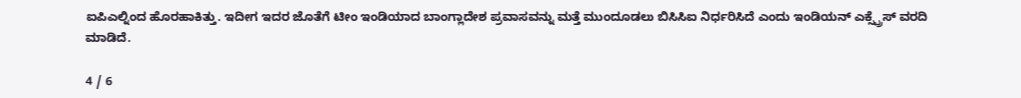ಐಪಿಎಲ್ನಿಂದ ಹೊರಹಾಕಿತ್ತು. ಇದೀಗ ಇದರ ಜೊತೆಗೆ ಟೀಂ ಇಂಡಿಯಾದ ಬಾಂಗ್ಲಾದೇಶ ಪ್ರವಾಸವನ್ನು ಮತ್ತೆ ಮುಂದೂಡಲು ಬಿಸಿಸಿಐ ನಿರ್ಧರಿಸಿದೆ ಎಂದು ಇಂಡಿಯನ್ ಎಕ್ಸ್ಪ್ರೆಸ್ ವರದಿ ಮಾಡಿದೆ.

4 / 6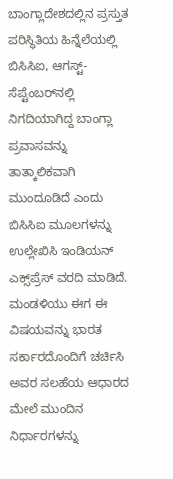ಬಾಂಗ್ಲಾದೇಶದಲ್ಲಿನ ಪ್ರಸ್ತುತ ಪರಿಸ್ಥಿತಿಯ ಹಿನ್ನೆಲೆಯಲ್ಲಿ ಬಿಸಿಸಿಐ, ಆಗಸ್ಟ್-ಸೆಪ್ಟೆಂಬರ್‌ನಲ್ಲಿ ನಿಗದಿಯಾಗಿದ್ದ ಬಾಂಗ್ಲಾ ಪ್ರವಾಸವನ್ನು ತಾತ್ಕಾಲಿಕವಾಗಿ ಮುಂದೂಡಿದೆ ಎಂದು ಬಿಸಿಸಿಐ ಮೂಲಗಳನ್ನು ಉಲ್ಲೇಖಿಸಿ ಇಂಡಿಯನ್ ಎಕ್ಸ್‌ಪ್ರೆಸ್‌ ವರದಿ ಮಾಡಿದೆ. ಮಂಡಳಿಯು ಈಗ ಈ ವಿಷಯವನ್ನು ಭಾರತ ಸರ್ಕಾರದೊಂದಿಗೆ ಚರ್ಚಿಸಿ ಅವರ ಸಲಹೆಯ ಆಧಾರದ ಮೇಲೆ ಮುಂದಿನ ನಿರ್ಧಾರಗಳನ್ನು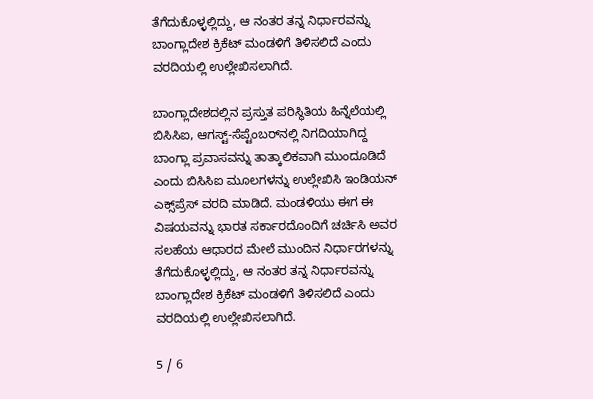ತೆಗೆದುಕೊಳ್ಳಲ್ಲಿದ್ದು, ಆ ನಂತರ ತನ್ನ ನಿರ್ಧಾರವನ್ನು ಬಾಂಗ್ಲಾದೇಶ ಕ್ರಿಕೆಟ್ ಮಂಡಳಿಗೆ ತಿಳಿಸಲಿದೆ ಎಂದು ವರದಿಯಲ್ಲಿ ಉಲ್ಲೇಖಿಸಲಾಗಿದೆ.

ಬಾಂಗ್ಲಾದೇಶದಲ್ಲಿನ ಪ್ರಸ್ತುತ ಪರಿಸ್ಥಿತಿಯ ಹಿನ್ನೆಲೆಯಲ್ಲಿ ಬಿಸಿಸಿಐ, ಆಗಸ್ಟ್-ಸೆಪ್ಟೆಂಬರ್‌ನಲ್ಲಿ ನಿಗದಿಯಾಗಿದ್ದ ಬಾಂಗ್ಲಾ ಪ್ರವಾಸವನ್ನು ತಾತ್ಕಾಲಿಕವಾಗಿ ಮುಂದೂಡಿದೆ ಎಂದು ಬಿಸಿಸಿಐ ಮೂಲಗಳನ್ನು ಉಲ್ಲೇಖಿಸಿ ಇಂಡಿಯನ್ ಎಕ್ಸ್‌ಪ್ರೆಸ್‌ ವರದಿ ಮಾಡಿದೆ. ಮಂಡಳಿಯು ಈಗ ಈ ವಿಷಯವನ್ನು ಭಾರತ ಸರ್ಕಾರದೊಂದಿಗೆ ಚರ್ಚಿಸಿ ಅವರ ಸಲಹೆಯ ಆಧಾರದ ಮೇಲೆ ಮುಂದಿನ ನಿರ್ಧಾರಗಳನ್ನು ತೆಗೆದುಕೊಳ್ಳಲ್ಲಿದ್ದು, ಆ ನಂತರ ತನ್ನ ನಿರ್ಧಾರವನ್ನು ಬಾಂಗ್ಲಾದೇಶ ಕ್ರಿಕೆಟ್ ಮಂಡಳಿಗೆ ತಿಳಿಸಲಿದೆ ಎಂದು ವರದಿಯಲ್ಲಿ ಉಲ್ಲೇಖಿಸಲಾಗಿದೆ.

5 / 6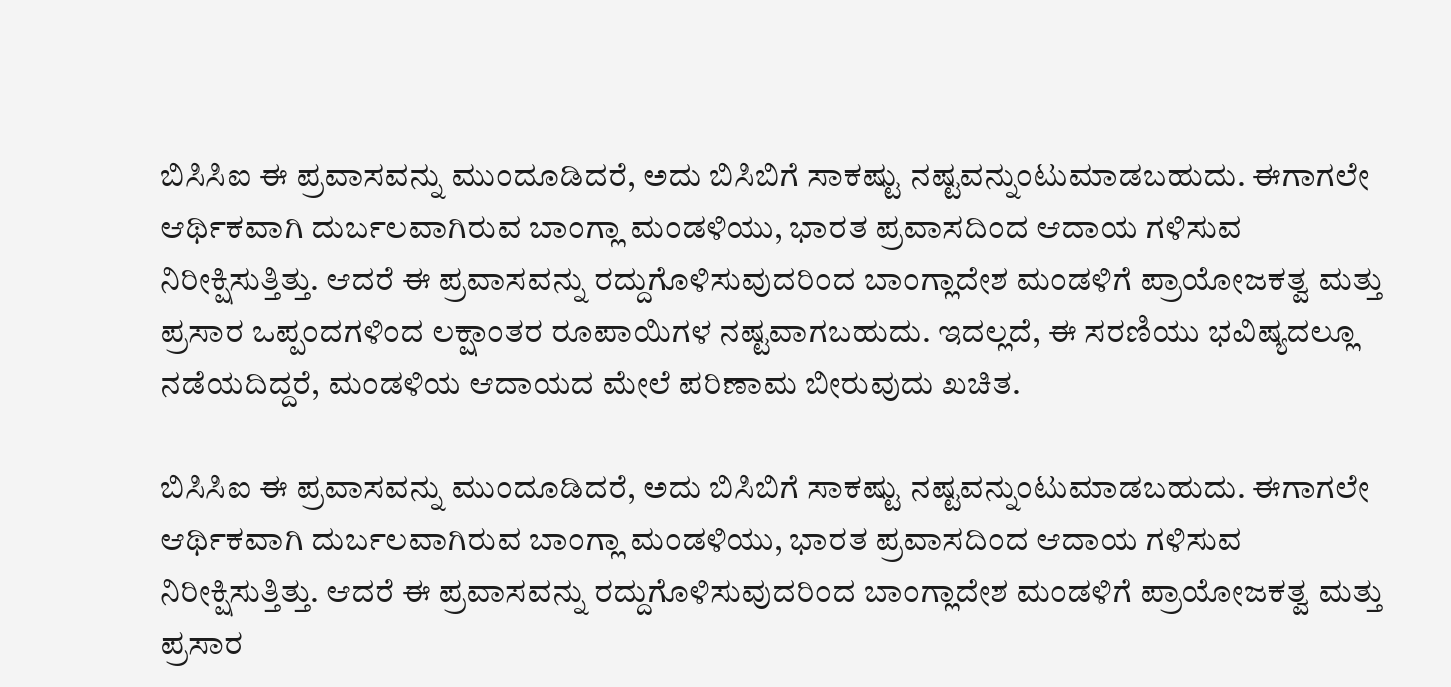ಬಿಸಿಸಿಐ ಈ ಪ್ರವಾಸವನ್ನು ಮುಂದೂಡಿದರೆ, ಅದು ಬಿಸಿಬಿಗೆ ಸಾಕಷ್ಟು ನಷ್ಟವನ್ನುಂಟುಮಾಡಬಹುದು. ಈಗಾಗಲೇ ಆರ್ಥಿಕವಾಗಿ ದುರ್ಬಲವಾಗಿರುವ ಬಾಂಗ್ಲಾ ಮಂಡಳಿಯು, ಭಾರತ ಪ್ರವಾಸದಿಂದ ಆದಾಯ ಗಳಿಸುವ ನಿರೀಕ್ಷಿಸುತ್ತಿತ್ತು. ಆದರೆ ಈ ಪ್ರವಾಸವನ್ನು ರದ್ದುಗೊಳಿಸುವುದರಿಂದ ಬಾಂಗ್ಲಾದೇಶ ಮಂಡಳಿಗೆ ಪ್ರಾಯೋಜಕತ್ವ ಮತ್ತು ಪ್ರಸಾರ ಒಪ್ಪಂದಗಳಿಂದ ಲಕ್ಷಾಂತರ ರೂಪಾಯಿಗಳ ನಷ್ಟವಾಗಬಹುದು. ಇದಲ್ಲದೆ, ಈ ಸರಣಿಯು ಭವಿಷ್ಯದಲ್ಲೂ ನಡೆಯದಿದ್ದರೆ, ಮಂಡಳಿಯ ಆದಾಯದ ಮೇಲೆ ಪರಿಣಾಮ ಬೀರುವುದು ಖಚಿತ.

ಬಿಸಿಸಿಐ ಈ ಪ್ರವಾಸವನ್ನು ಮುಂದೂಡಿದರೆ, ಅದು ಬಿಸಿಬಿಗೆ ಸಾಕಷ್ಟು ನಷ್ಟವನ್ನುಂಟುಮಾಡಬಹುದು. ಈಗಾಗಲೇ ಆರ್ಥಿಕವಾಗಿ ದುರ್ಬಲವಾಗಿರುವ ಬಾಂಗ್ಲಾ ಮಂಡಳಿಯು, ಭಾರತ ಪ್ರವಾಸದಿಂದ ಆದಾಯ ಗಳಿಸುವ ನಿರೀಕ್ಷಿಸುತ್ತಿತ್ತು. ಆದರೆ ಈ ಪ್ರವಾಸವನ್ನು ರದ್ದುಗೊಳಿಸುವುದರಿಂದ ಬಾಂಗ್ಲಾದೇಶ ಮಂಡಳಿಗೆ ಪ್ರಾಯೋಜಕತ್ವ ಮತ್ತು ಪ್ರಸಾರ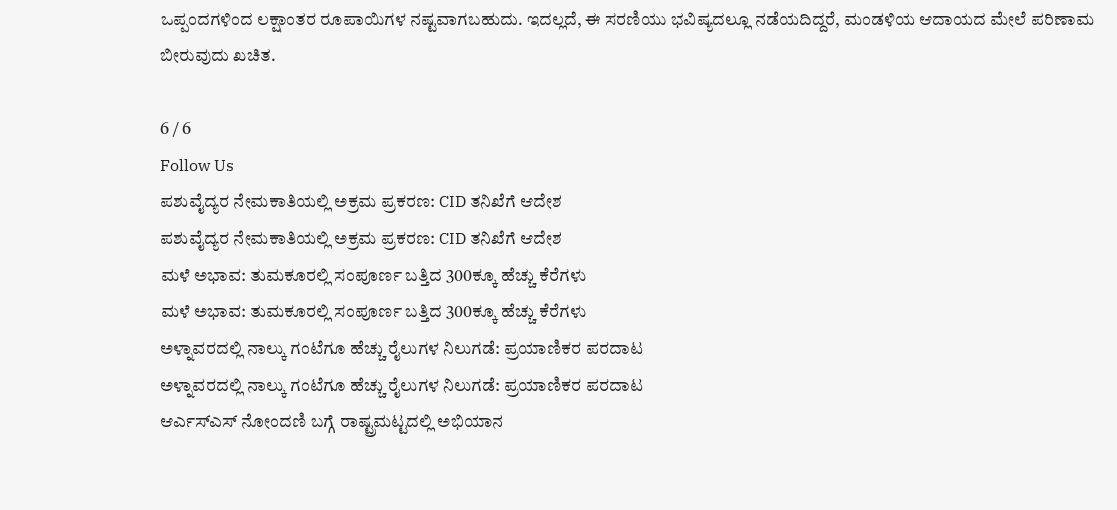ಒಪ್ಪಂದಗಳಿಂದ ಲಕ್ಷಾಂತರ ರೂಪಾಯಿಗಳ ನಷ್ಟವಾಗಬಹುದು. ಇದಲ್ಲದೆ, ಈ ಸರಣಿಯು ಭವಿಷ್ಯದಲ್ಲೂ ನಡೆಯದಿದ್ದರೆ, ಮಂಡಳಿಯ ಆದಾಯದ ಮೇಲೆ ಪರಿಣಾಮ ಬೀರುವುದು ಖಚಿತ.

6 / 6
Follow Us
ಪಶುವೈದ್ಯರ ನೇಮಕಾತಿಯಲ್ಲಿ ಅಕ್ರಮ ಪ್ರಕರಣ: CID ತನಿಖೆಗೆ ಆದೇಶ
ಪಶುವೈದ್ಯರ ನೇಮಕಾತಿಯಲ್ಲಿ ಅಕ್ರಮ ಪ್ರಕರಣ: CID ತನಿಖೆಗೆ ಆದೇಶ
ಮಳೆ ಅಭಾವ: ತುಮಕೂರಲ್ಲಿ ಸಂಪೂರ್ಣ ಬತ್ತಿದ 300ಕ್ಕೂ ಹೆಚ್ಚು ಕೆರೆಗಳು
ಮಳೆ ಅಭಾವ: ತುಮಕೂರಲ್ಲಿ ಸಂಪೂರ್ಣ ಬತ್ತಿದ 300ಕ್ಕೂ ಹೆಚ್ಚು ಕೆರೆಗಳು
ಅಳ್ನಾವರದಲ್ಲಿ ನಾಲ್ಕು ಗಂಟೆಗೂ ಹೆಚ್ಚು ರೈಲುಗಳ ನಿಲುಗಡೆ: ಪ್ರಯಾಣಿಕರ ಪರದಾಟ
ಅಳ್ನಾವರದಲ್ಲಿ ನಾಲ್ಕು ಗಂಟೆಗೂ ಹೆಚ್ಚು ರೈಲುಗಳ ನಿಲುಗಡೆ: ಪ್ರಯಾಣಿಕರ ಪರದಾಟ
ಆರ್ಎಸ್ಎಸ್ ನೋಂದಣಿ ಬಗ್ಗೆ ರಾಷ್ಟ್ರಮಟ್ಟದಲ್ಲಿ ಅಭಿಯಾನ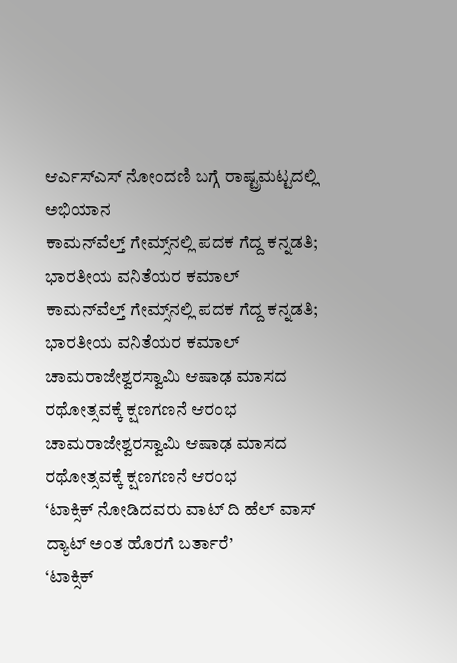ಆರ್ಎಸ್ಎಸ್ ನೋಂದಣಿ ಬಗ್ಗೆ ರಾಷ್ಟ್ರಮಟ್ಟದಲ್ಲಿ ಅಭಿಯಾನ
ಕಾಮನ್‌ವೆಲ್ತ್ ಗೇಮ್ಸ್‌ನಲ್ಲಿ ಪದಕ ಗೆದ್ದ ಕನ್ನಡತಿ; ಭಾರತೀಯ ವನಿತೆಯರ ಕಮಾಲ್
ಕಾಮನ್‌ವೆಲ್ತ್ ಗೇಮ್ಸ್‌ನಲ್ಲಿ ಪದಕ ಗೆದ್ದ ಕನ್ನಡತಿ; ಭಾರತೀಯ ವನಿತೆಯರ ಕಮಾಲ್
ಚಾಮರಾಜೇಶ್ವರಸ್ವಾಮಿ ಆಷಾಢ ಮಾಸದ ರಥೋತ್ಸವಕ್ಕೆ ಕ್ಷಣಗಣನೆ ಆರಂಭ
ಚಾಮರಾಜೇಶ್ವರಸ್ವಾಮಿ ಆಷಾಢ ಮಾಸದ ರಥೋತ್ಸವಕ್ಕೆ ಕ್ಷಣಗಣನೆ ಆರಂಭ
‘ಟಾಕ್ಸಿಕ್ ನೋಡಿದವರು ವಾಟ್ ದಿ ಹೆಲ್ ವಾಸ್ ದ್ಯಾಟ್ ಅಂತ ಹೊರಗೆ ಬರ್ತಾರೆ’
‘ಟಾಕ್ಸಿಕ್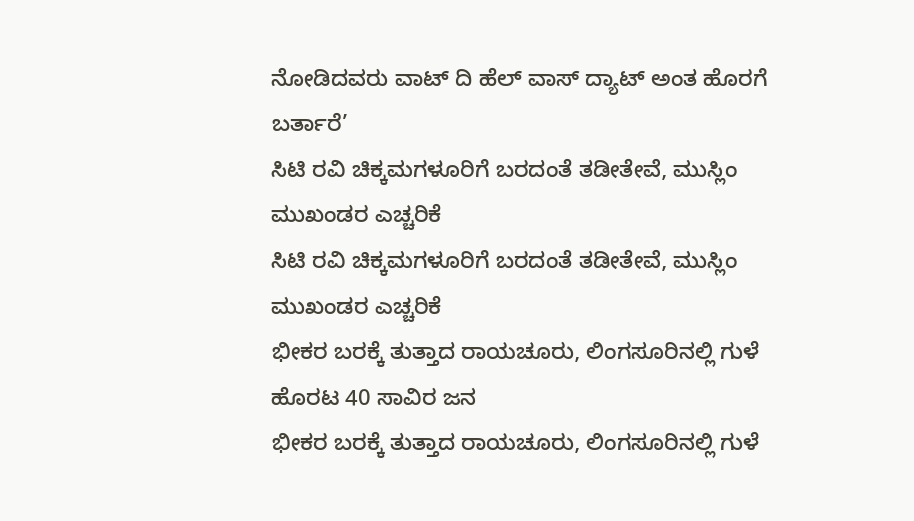ನೋಡಿದವರು ವಾಟ್ ದಿ ಹೆಲ್ ವಾಸ್ ದ್ಯಾಟ್ ಅಂತ ಹೊರಗೆ ಬರ್ತಾರೆ’
ಸಿಟಿ ರವಿ ಚಿಕ್ಕಮಗಳೂರಿಗೆ ಬರದಂತೆ ತಡೀತೇವೆ, ಮುಸ್ಲಿಂ ಮುಖಂಡರ ಎಚ್ಚರಿಕೆ
ಸಿಟಿ ರವಿ ಚಿಕ್ಕಮಗಳೂರಿಗೆ ಬರದಂತೆ ತಡೀತೇವೆ, ಮುಸ್ಲಿಂ ಮುಖಂಡರ ಎಚ್ಚರಿಕೆ
ಭೀಕರ ಬರಕ್ಕೆ ತುತ್ತಾದ ರಾಯಚೂರು, ಲಿಂಗಸೂರಿನಲ್ಲಿ ಗುಳೆ ಹೊರಟ 40 ಸಾವಿರ ಜನ
ಭೀಕರ ಬರಕ್ಕೆ ತುತ್ತಾದ ರಾಯಚೂರು, ಲಿಂಗಸೂರಿನಲ್ಲಿ ಗುಳೆ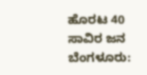ಹೊರಟ 40 ಸಾವಿರ ಜನ
ಬೆಂಗಳೂರು: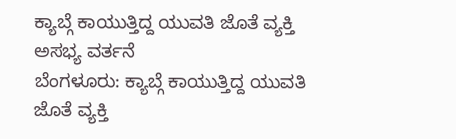ಕ್ಯಾಬ್ಗೆ ಕಾಯುತ್ತಿದ್ದ ಯುವತಿ ಜೊತೆ ವ್ಯಕ್ತಿ ಅಸಭ್ಯ ವರ್ತನೆ
ಬೆಂಗಳೂರು: ಕ್ಯಾಬ್ಗೆ ಕಾಯುತ್ತಿದ್ದ ಯುವತಿ ಜೊತೆ ವ್ಯಕ್ತಿ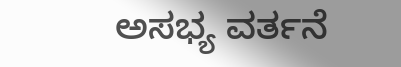ಅಸಭ್ಯ ವರ್ತನೆ